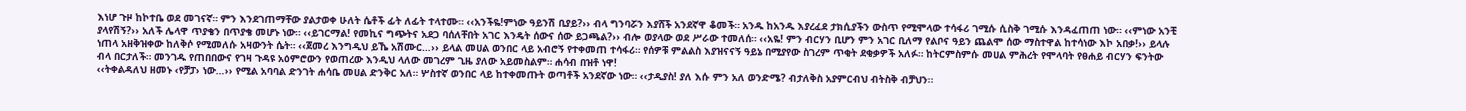እነሆ ጉዞ ከኮተቤ ወደ መገናኛ። ምን እንደገጠማቸው ያልታወቀ ሁለት ሴቶች ፊት ለፊት ተላተሙ። ‹‹አንችዬ!ምነው ዓይንሽ ቢያይ?›› ብላ ግንባሯን እያሸች አንደኛዋ ቆመች። አንዱ ከአንዱ እያረፈደ ታክሲያችን ውስጥ የሚሞላው ተሳፋሪ ገሚሱ ሲስቅ ገሚሱ እንዳፈጠጠ ነው። ‹‹ምነው አንቺ ያላየሽኝ?›› አለች ሌላዋ ጥያቄን በጥያቄ መሆኑ ነው። ‹‹ይገርማል! የመኪና ግጭትና አደጋ ባሰለቸበት አገር እንዴት ሰውና ሰው ይጋጫል?›› ብሎ ወያላው ወደ ሥራው ተመለሰ። ‹‹አዬ! ምን ብርሃን ቢሆን ምን አገር ቢለማ የልቦና ዓይን ጨልሞ ሰው ማስተዋል ከተሳነው እኮ አበቃ!›› ይላሉ ነጠላ አዘቅዝቀው ከለቅሶ የሚመለሱ አዛውንት ሴት። ‹‹ጀመረ እንግዲህ ይኼ አሽሙር…›› ይላል መሀል ወንበር ላይ አብሮኝ የተቀመጠ ተሳፋሪ። የሰዎቹ ምልልስ እያዝናናኝ ዓይኔ በሚያየው ስገረም ጥቂት ደቂቃዎች አለፉ። ከትርምስምሱ መሀል ምሕረት የሞላባት የፀሐይ ብርሃን ፍንትው ብላ በርታለች። መንገዱ የጠበበውና የገዛ ጉዳዩ አዕምሮውን የወጠረው እንዲህ ላለው መገረም ጊዜ ያለው አይመስልም። ሐሳብ በዝቶ ነዋ!
‹‹ትቀልዳለህ ዘመኑ ‹የቻፓ› ነው…›› የሚል አባባል ድንገት ሐሳቤ መሀል ድንቅር አለ። ሦስተኛ ወንበር ላይ ከተቀመጡት ወጣቶች አንደኛው ነው። ‹‹ታዲያስ! ያለ እሱ ምን አለ ወንድሜ? ብታለቅስ አያምርብህ ብትስቅ ብቻህን፡፡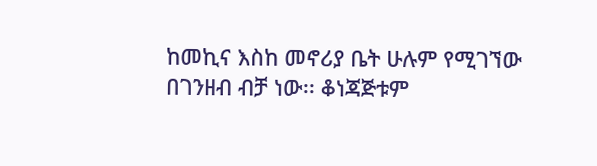ከመኪና እስከ መኖሪያ ቤት ሁሉም የሚገኘው በገንዘብ ብቻ ነው፡፡ ቆነጃጅቱም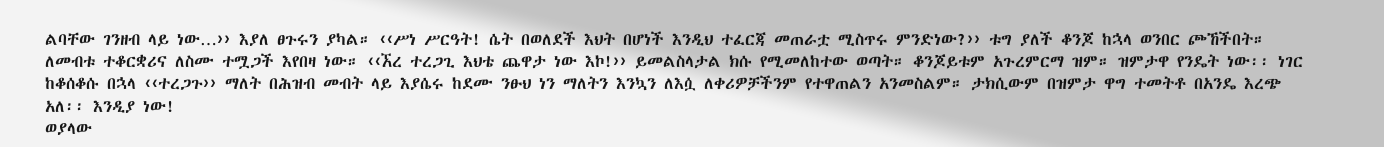ልባቸው ገንዘብ ላይ ነው…›› እያለ ፀጉሩን ያካል። ‹‹ሥነ ሥርዓት! ሴት በወለደች እህት በሆነች እንዲህ ተፈርጃ መጠራቷ ሚስጥሩ ምንድነው?›› ቱግ ያለች ቆንጆ ከኋላ ወንበር ጮኸችበት። ለመብቱ ተቆርቋሪና ለስሙ ተሟጋች እየበዛ ነው። ‹‹ኧረ ተረጋጊ እህቴ ጨዋታ ነው እኮ!›› ይመልስላታል ክሱ የሚመለከተው ወጣት። ቆንጆይቱም አጉረምርማ ዝም። ዝምታዋ የንዴት ነው፡፡ ነገር ከቆሰቆሱ በኋላ ‹‹ተረጋጉ›› ማለት በሕዝብ መብት ላይ እያሴሩ ከደሙ ንፁህ ነን ማለትን እንኳን ለእሷ ለቀሪዎቻችንም የተዋጠልን አንመስልም። ታክሲውም በዝምታ ዋግ ተመትቶ በአንዴ እረጭ አለ፡፡ እንዲያ ነው!
ወያላው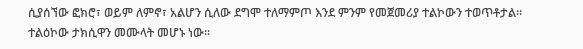ሲያሰኘው ፎክሮ፣ ወይም ለምኖ፣ አልሆን ሲለው ደግሞ ተለማምጦ እንደ ምንም የመጀመሪያ ተልኮውን ተወጥቶታል። ተልዕኮው ታክሲዋን መሙላት መሆኑ ነው።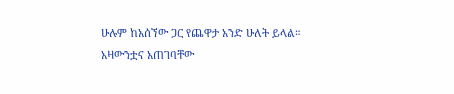ሁሉም ከአሰኘው ጋር የጨዋታ አንድ ሁለት ይላል። አዛውንቷና አጠገባቸው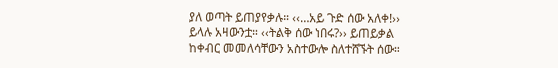ያለ ወጣት ይጠያየቃሉ። ‹‹…አይ ጉድ ሰው አለቀ!›› ይላሉ አዛውንቷ። ‹‹ትልቅ ሰው ነበሩ?›› ይጠይቃል ከቀብር መመለሳቸውን አስተውሎ ስለተሸኙት ሰው።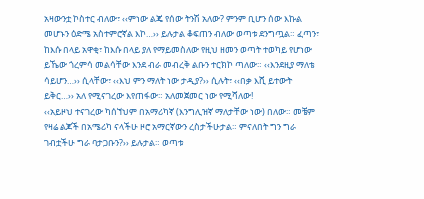አዛውንቷ ኮስተር ብለው፣ ‹‹ምነው ልጄ የሰው ትንሽ አለው? ምንም ቢሆን ሰው እኩል መሆኑን ዕድሜ አስተምሮኛል እኮ…›› ይሉታል ቆፍጠን ብለው ወጣቱ ደንግጧል። ፈጣን፣ ከእሱ በላይ አዋቂ፣ ከእሱ በላይ ያለ የማይመስለው የዚህ ዘመን ወጣት ተወካይ የሆነው ይኼው ጎረምሳ መልሳቸው እንደ ብራ መብረቅ ልቡን ተርክኮ ጣለው። ‹‹እንደዚያ ማለቴ ሳይሆን…›› ሲላቸው፣ ‹‹እህ ምን ማለት ነው ታዲያ?›› ሲሉት፣ ‹‹በቃ እሺ ይተውት ይቅር…›› አለ የሚናገረው እየጠፋው። አለመጀመር ነው የሚሻለው!
‹‹አይዞህ ተናገረው ካሰኘህም በአማሪካኛ (እንግሊዝኛ ማለታቸው ነው) በለው። መቼም የዛሬ ልጆች በአሜሪካ ናላችሁ ዞሮ አማርኛውን ረስታችሁታል። ምናለበት ግን ግራ ገብቷችሁ ግራ ባታጋቡን?›› ይሉታል። ወጣቱ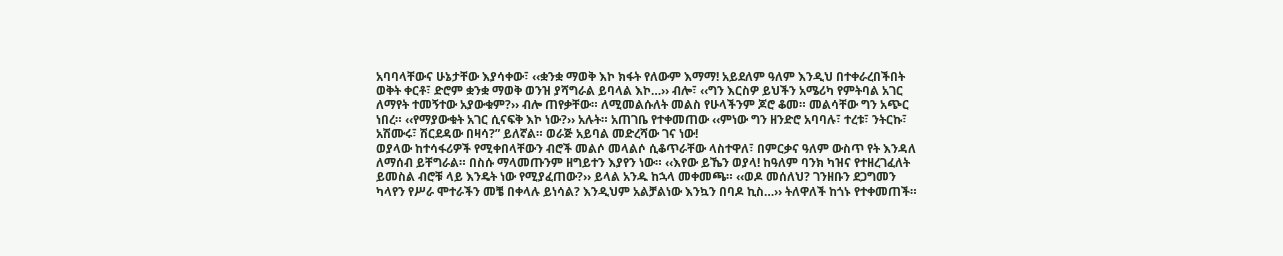አባባላቸውና ሁኔታቸው እያሳቀው፣ ‹‹ቋንቋ ማወቅ እኮ ክፋት የለውም እማማ! አይደለም ዓለም እንዲህ በተቀራረበችበት ወቅት ቀርቶ፣ ድሮም ቋንቋ ማወቅ ወንዝ ያሻግራል ይባላል እኮ…›› ብሎ፣ ‹‹ግን እርስዎ ይህችን አሜሪካ የምትባል አገር ለማየት ተመኝተው አያውቁም?›› ብሎ ጠየቃቸው። ለሚመልሱለት መልስ የሁላችንም ጆሮ ቆመ። መልሳቸው ግን አጭር ነበረ። ‹‹የማያውቁት አገር ሲናፍቅ እኮ ነው?›› አሉት። አጠገቤ የተቀመጠው ‹‹ምነው ግን ዘንድሮ አባባሉ፣ ተረቱ፣ ንትርኩ፣ አሽሙሩ፣ ሽርደዳው በዛሳ?” ይለኛል። ወራጅ አይባል መድረሻው ገና ነው!
ወያላው ከተሳፋሪዎች የሚቀበላቸውን ብሮች መልሶ መላልሶ ሲቆጥራቸው ላስተዋለ፣ በምርቃና ዓለም ውስጥ የት እንዳለ ለማሰብ ይቸግራል። በስሱ ማላመጡንም ዘግይተን እያየን ነው። ‹‹እየው ይኼን ወያላ! ከዓለም ባንክ ካዝና የተዘረገፈለት ይመስል ብሮቹ ላይ እንዴት ነው የሚያፈጠው?›› ይላል አንዱ ከኋላ መቀመጫ። ‹‹ወዶ መሰለህ? ገንዘቡን ደጋግመን ካላየን የሥራ ሞተራችን መቼ በቀላሉ ይነሳል? እንዲህም አልቻልነው እንኳን በባዶ ኪስ…›› ትለዋለች ከጎኑ የተቀመጠች።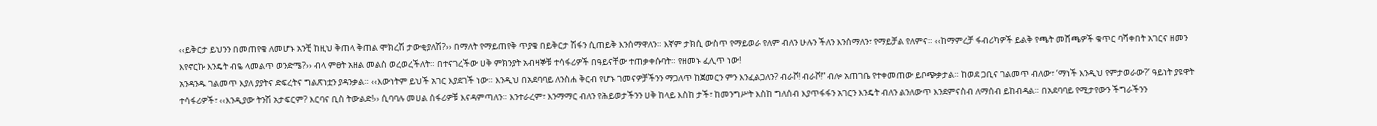‹‹ይቅርታ ይህንን በመጠየቄ ለመሆኑ አንቺ ከዚህ ቅጠላ ቅጠል ሞክረሽ ታውቂያለሽ?›› በማለት የማይጠየቅ ጥያቄ በይቅርታ ሽፋን ሲጠይቅ እንሰማዋለን። እኛም ታክሲ ውስጥ የማይወራ የለም ብለን ሁሉን ችለን እንሰማለን፣ የማይቻል የለምና። ‹‹ከማምረቻ ፋብሪካዎች ይልቅ የጫት መሸጫዎች ቁጥር ባሻቀበት አገርና ዘመን እየኖርኩ እንዴት ብዬ ላመልጥ ወንድሜ?›› ብላ ምፀት አዘል መልስ ወረወረችለት። በተናገረችው ሀቅ ምክንያት አብዛኞቹ ተሳፋሪዎች በዓይናቸው ተጠቃቀሱባት። የዘመኑ ፈሊጥ ነው!
አንዳንዱ ገልመጥ እያለ ያያትና ድፍረትና ግልጽነቷን ያዳንቃል። ‹‹እውነትም ይህች አገር እያደገች ነው። እንዲህ በአደባባይ ለንስሐ ቅርብ የሆኑ ገመናዎቻችንን ማጋለጥ ከጀመርን ምን እንፈልጋለን? ብራቮ! ብራቮ!” ብሎ አጠገቤ የተቀመጠው ይቦጭቃታል። ከወደ ጋቢና ገልመጥ ብለው፣ ‘ማነች እንዲህ የምታወራው?’ ዓይነት ያዩዋት ተሳፋሪዎች፣ ‹‹እንዲያው ትንሽ አታፍርም? እርባና ቢስ ትውልድ!›› ሲባባሉ መሀል ሰፋሪዎቹ እናዳምጣለን። እንተራረም፣ እንማማር ብለን የሕይወታችንን ሀቅ ከላይ እስከ ታች፣ ከመንግሥት እስከ ግለሰብ እያጥፋፋን አገርን እንዴት ብለን ልንለውጥ እንደምናስብ ለማሰብ ይከብዳል። በአደባባይ የሚታየውን ችግራችንን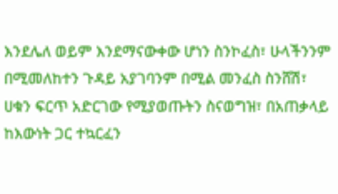እንደሌለ ወይም እንደማናውቀው ሆነን ስንኮፈስ፣ ሁላችንንም በሚመለከተን ጉዳይ አያገባንም በሚል መንፈስ ስንሸሽ፣ ሀቁን ፍርጥ አድርገው የሚያወጡትን ስናወግዝ፣ በአጠቃላይ ከእውነት ጋር ተኳርፈን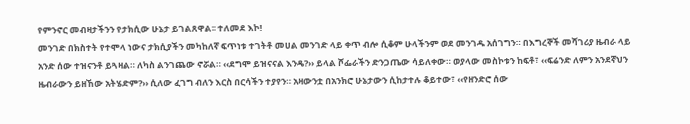የምንኖር መብዛታችንን የታክሲው ሁኔታ ይገልጸዋል፡፡ ተለመደ እኮ!
መንገድ በክስተት የተሞላ ነውና ታክሲያችን መካከለኛ ፍጥነቱ ተገትቶ መሀል መንገድ ላይ ቀጥ ብሎ ሲቆም ሁላችንም ወደ መንገዱ አሰገግን። በእግረኞች መሻገሪያ ዜብራ ላይ አንድ ሰው ተዝናንቶ ይጓዛል። ለካስ ልንገጨው ኖሯል። ‹‹ደግሞ ይዝናናል እንዴ?›› ይላል ሾፌራችን ድንጋጤው ሳይለቀው። ወያላው መስኮቱን ከፍቶ፣ ‹‹ፍሬንድ ለምን አንደኛህን ዜብራውን ይዘኸው አትሄድም?›› ሲለው ፈገግ ብለን እርስ በርሳችን ተያየን። አዛውንቷ በአንክሮ ሁኔታውን ሲከታተሉ ቆይተው፣ ‹‹የዘንድሮ ሰው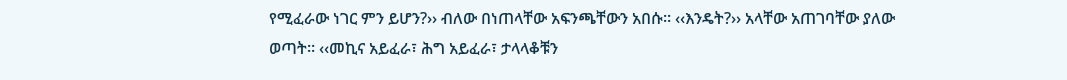የሚፈራው ነገር ምን ይሆን?›› ብለው በነጠላቸው አፍንጫቸውን አበሱ። ‹‹እንዴት?›› አላቸው አጠገባቸው ያለው ወጣት። ‹‹መኪና አይፈራ፣ ሕግ አይፈራ፣ ታላላቆቹን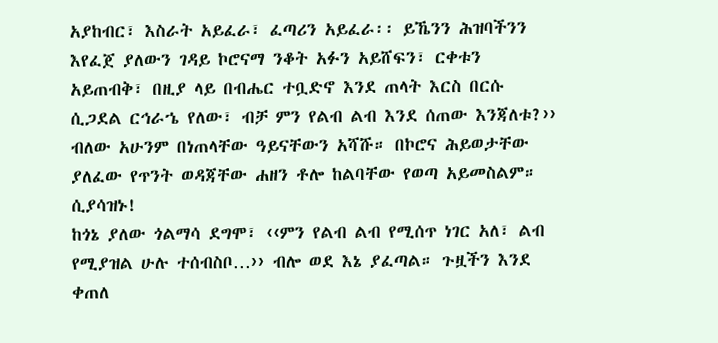አያከብር፣ እስራት አይፈራ፣ ፈጣሪን አይፈራ፡፡ ይኼንን ሕዝባችንን እየፈጀ ያለውን ገዳይ ኮሮናማ ንቆት አፉን አይሸፍን፣ ርቀቱን አይጠብቅ፣ በዚያ ላይ በብሔር ተቧድኖ እንደ ጠላት እርስ በርሱ ሲጋደል ርኅራኄ የለው፣ ብቻ ምን የልብ ልብ እንደ ሰጠው እንጃለቱ?›› ብለው አሁንም በነጠላቸው ዓይናቸውን አሻሹ። በኮሮና ሕይወታቸው ያለፈው የጥንት ወዳጃቸው ሐዘን ቶሎ ከልባቸው የወጣ አይመስልም። ሲያሳዝኑ!
ከጎኔ ያለው ጎልማሳ ደግሞ፣ ‹‹ምን የልብ ልብ የሚሰጥ ነገር አለ፣ ልብ የሚያዝል ሁሉ ተሰብስቦ…›› ብሎ ወደ እኔ ያፈጣል። ጉዟችን እንደ ቀጠለ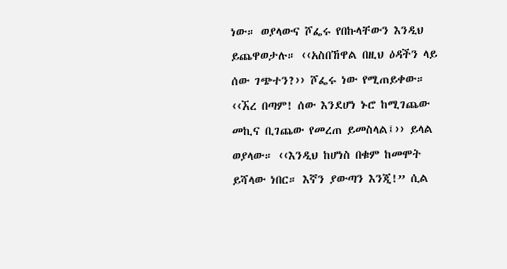ነው። ወያላውና ሾፌሩ የበኩላቸውን እንዲህ ይጨዋወታሉ። ‹‹አስበኸዋል በዚህ ዕዳችን ላይ ሰው ገጭተን?›› ሾፌሩ ነው የሚጠይቀው። ‹‹ኧረ በጣም! ሰው እንደሆነ ኑሮ ከሚገጨው መኪና ቢገጨው የመረጠ ይመስላል፤›› ይላል ወያላው። ‹‹እንዲህ ከሆነስ በቁም ከመሞት ይሻላው ነበር። እኛን ያውጣን እንጂ!” ሲል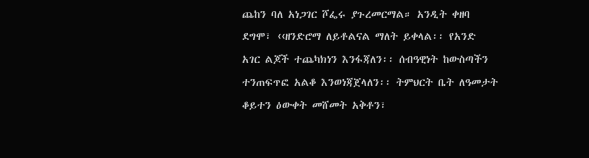ጨከን ባለ አነጋገር ሾፌሩ ያጉረመርማል። አንዲት ቀዘባ ደግሞ፣ ‹‹ዘንድሮማ ለይቶልናል ማለት ይቀላል፡፡ የአንድ አገር ልጆች ተጨካክነን እንፋጃለን፡፡ ሰብዓዊነት ከውስጣችን ተንጠፍጥፎ አልቆ እንወነጃጀላለን፡፡ ትምህርት ቤት ለዓመታት ቆይተን ዕውቀት መሸመት አቅቶን፣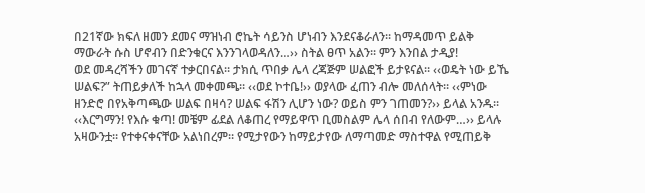በ21ኛው ክፍለ ዘመን ደመና ማዝነብ ሮኬት ሳይንስ ሆነብን እንደናቆራለን፡፡ ከማዳመጥ ይልቅ ማውራት ሱስ ሆኖብን በድንቁርና እንንገላወዳለን…›› ስትል ፀጥ አልን፡፡ ምን እንበል ታዲያ!
ወደ መዳረሻችን መገናኛ ተቃርበናል። ታክሲ ጥበቃ ሌላ ረጃጅም ሠልፎች ይታዩናል። ‹‹ወዴት ነው ይኼ ሠልፍ?” ትጠይቃለች ከኋላ መቀመጫ። ‹‹ወደ ኮተቤ!›› ወያላው ፈጠን ብሎ መለሰላት። ‹‹ምነው ዘንድሮ በየአቅጣጫው ሠልፍ በዛሳ? ሠልፍ ፋሽን ሊሆን ነው? ወይስ ምን ገጠመን?›› ይላል አንዱ፡፡ ‹‹እርግማን! የእሱ ቁጣ! መቼም ፊደል ለቆጠረ የማይዋጥ ቢመስልም ሌላ ሰበብ የለውም…›› ይላሉ አዛውንቷ። የተቀናቀናቸው አልነበረም። የሚታየውን ከማይታየው ለማጣመድ ማስተዋል የሚጠይቅ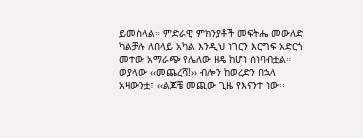ይመስላል። ምድራዊ ምክንያቶች መፍትሔ መውለድ ካልቻሉ ለበላይ አካል እንዲህ ነገርን እርግፍ አድርጎ መተው አማራጭ የሌለው ዘዴ ከሆነ ሰነባብቷል። ወያላው ‹‹መጨረሻ!›› ብሎን ከወረድን በኋላ አዛውንቷ፣ ‹‹ልጆቼ መጪው ጊዜ የእናንተ ነው፡፡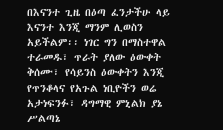በእናንተ ጊዜ በዕጣ ፈንታችሁ ላይ እናንተ እንጂ ማንም ሊወስን አይችልም፡፡ ነገር ግን በማስተዋል ተራመዱ፣ ጥራት ያለው ዕውቀት ቅሰሙ፣ የሳይንስ ዕውቀትን እንጂ የጥንቆላና የአጉል ነቢዮችን ወሬ አታነፍንፉ፣ ዳግማዊ ምኒልክ ያኔ ሥልጣኔ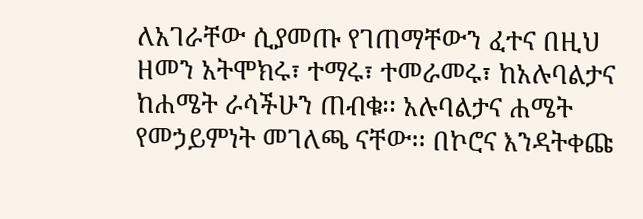ለአገራቸው ሲያመጡ የገጠማቸውን ፈተና በዚህ ዘመን አትሞክሩ፣ ተማሩ፣ ተመራመሩ፣ ከአሉባልታና ከሐሜት ራሳችሁን ጠብቁ፡፡ አሉባልታና ሐሜት የመኃይምነት መገለጫ ናቸው፡፡ በኮሮና እንዳትቀጩ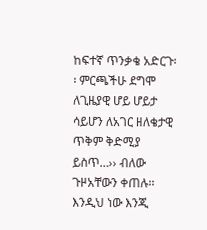ከፍተኛ ጥንቃቄ አድርጉ፡፡ ምርጫችሁ ደግሞ ለጊዜያዊ ሆይ ሆይታ ሳይሆን ለአገር ዘለቄታዊ ጥቅም ቅድሚያ ይስጥ…›› ብለው ጉዞአቸውን ቀጠሉ፡፡ እንዲህ ነው እንጂ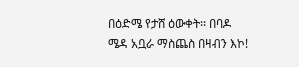በዕድሜ የታሸ ዕውቀት፡፡ በባዶ ሜዳ አቧራ ማስጨስ በዛብን እኮ!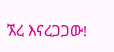ኧረ እናረጋጋው!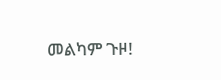መልካም ጉዞ!